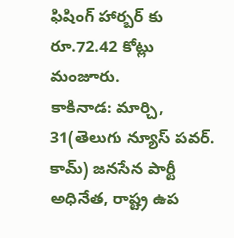ఫిషింగ్ హార్బర్ కు రూ.72.42 కోట్లు మంజూరు.
కాకినాడ: మార్చి, 31(తెలుగు న్యూస్ పవర్. కామ్) జనసేన పార్టీ అధినేత, రాష్ట్ర ఉప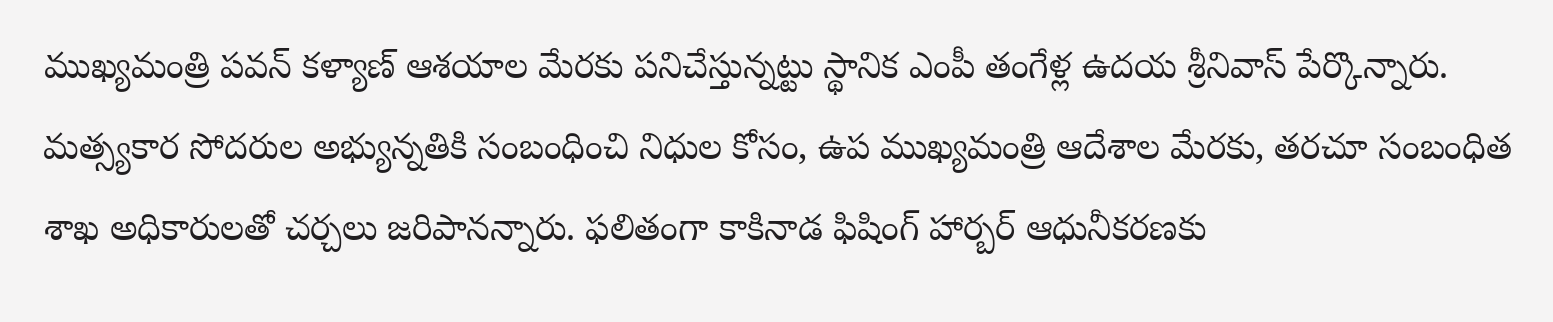ముఖ్యమంత్రి పవన్ కళ్యాణ్ ఆశయాల మేరకు పనిచేస్తున్నట్టు స్థానిక ఎంపీ తంగేళ్ల ఉదయ శ్రీనివాస్ పేర్కొన్నారు. మత్స్యకార సోదరుల అభ్యున్నతికి సంబంధించి నిధుల కోసం, ఉప ముఖ్యమంత్రి ఆదేశాల మేరకు, తరచూ సంబంధిత శాఖ అధికారులతో చర్చలు జరిపానన్నారు. ఫలితంగా కాకినాడ ఫిషింగ్ హార్బర్ ఆధునీకరణకు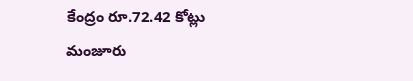కేంద్రం రూ.72.42 కోట్లు మంజూరు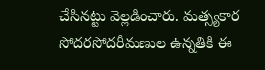చేసినట్టు వెల్లడించారు. మత్స్యకార సోదరసోదరీమణుల ఉన్నతికి ఈ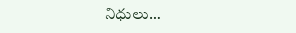నిధులు…